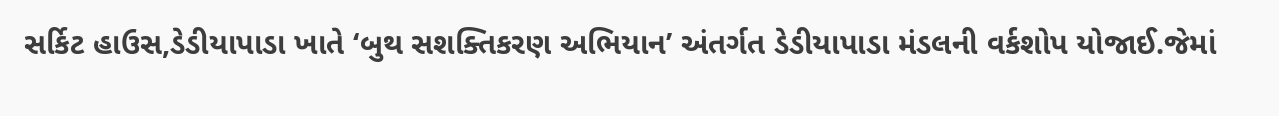સર્કિટ હાઉસ,ડેડીયાપાડા ખાતે ‘બુથ સશક્તિકરણ અભિયાન’ અંતર્ગત ડેડીયાપાડા મંડલની વર્કશોપ યોજાઈ.જેમાં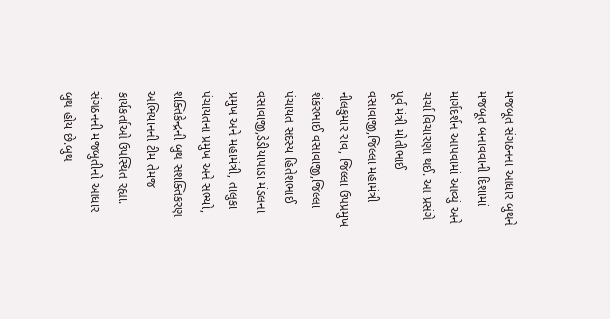મજબૂત સંગઠનના આધાર બુથને મજબૂત બનાવવાની દિશામાં માર્ગદર્શન આપવામાં આવ્યું અને ચર્ચા વિચારણા થઈ. આ પ્રસંગે પૂર્વ મંત્રી મોતીભાઈ વસાવાજી,જિલ્લા મહામંત્રી નીલકુમાર રાવ, જિલ્લા ઉપપ્રમુખ શંકરભાઈ વસાવાજી,જિલ્લા પંચાયત સદસ્ય હિતેશભાઈ વસાવાજી,ડેડીયાપાડા મંડલના પ્રમુખ અને મહામંત્રી, તાલુકા પંચાયતના પ્રમુખ અને સભ્યો, શક્તિકેન્દ્રની બુથ સશક્તિકરણ અભિયાનની ટીમ તેમજ કાર્યકર્તાઓ ઉપસ્થિત રહ્યા.
સંગઠનની મજબુતીનો આધાર બુથ હોય છે.બુથ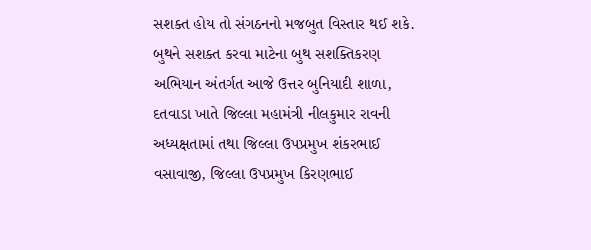સશક્ત હોય તો સંગઠનનો મજબુત વિસ્તાર થઈ શકે. બુથને સશક્ત કરવા માટેના બુથ સશક્તિકરણ અભિયાન અંતર્ગત આજે ઉત્તર બુનિયાદી શાળા, દતવાડા ખાતે જિલ્લા મહામંત્રી નીલકુમાર રાવની અધ્યક્ષતામાં તથા જિલ્લા ઉપપ્રમુખ શંકરભાઈ વસાવાજી, જિલ્લા ઉપપ્રમુખ કિરણભાઈ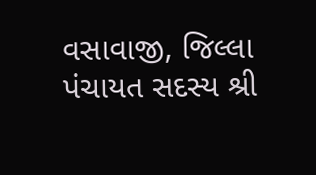વસાવાજી, જિલ્લા પંચાયત સદસ્ય શ્રી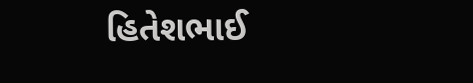હિતેશભાઈ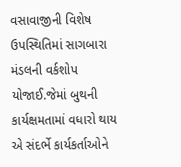વસાવાજીની વિશેષ ઉપસ્થિતિમાં સાગબારા મંડલની વર્કશોપ યોજાઈ.જેમાં બુથની કાર્યક્ષમતામાં વધારો થાય એ સંદર્ભે કાર્યકર્તાઓને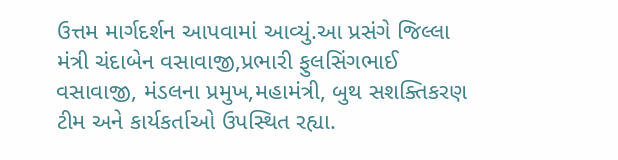ઉત્તમ માર્ગદર્શન આપવામાં આવ્યું.આ પ્રસંગે જિલ્લા મંત્રી ચંદાબેન વસાવાજી,પ્રભારી ફુલસિંગભાઈ વસાવાજી, મંડલના પ્રમુખ,મહામંત્રી, બુથ સશક્તિકરણ ટીમ અને કાર્યકર્તાઓ ઉપસ્થિત રહ્યા.